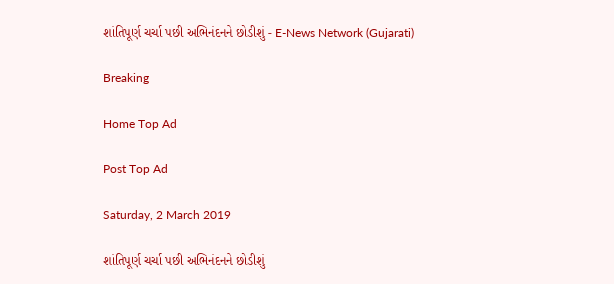શાંતિપૂર્ણ ચર્ચા પછી અભિનંદનને છોડીશું - E-News Network (Gujarati)

Breaking

Home Top Ad

Post Top Ad

Saturday, 2 March 2019

શાંતિપૂર્ણ ચર્ચા પછી અભિનંદનને છોડીશું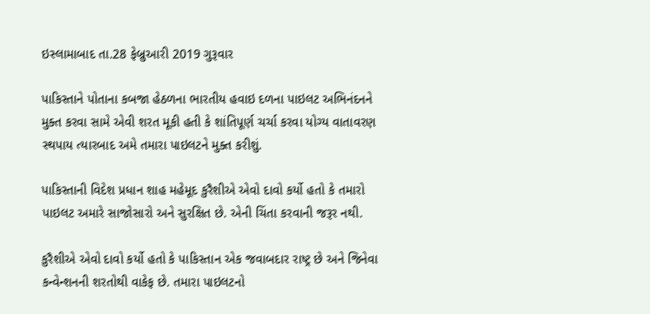ઇસ્લામાબાદ તા.28 ફેબ્રુઆરી 2019 ગુરૂવાર

પાકિસ્તાને પોતાના કબજા હેઠળના ભારતીય હવાઇ દળના પાઇલટ અભિનંદનને મુક્ત કરવા સામે એવી શરત મૂકી હતી કે શાંતિપૂર્ણ ચર્ચા કરવા યોગ્ય વાતાવરણ સ્થપાય ત્યારબાદ અમે તમારા પાઇલટને મુક્ત કરીશું.

પાકિસ્તાની વિદેશ પ્રધાન શાહ મહેમૂદ કુરૈશીએ એવો દાવો કર્યો હતો કે તમારો પાઇલટ અમારે સાજોસારો અને સુરક્ષિત છે. એની ચિંતા કરવાની જરૂર નથી.

કુરૈશીએ એવો દાવો કર્યો હતો કે પાકિસ્તાન એક જવાબદાર રાષ્ટ્ર છે અને જિનેવા કન્વેન્શનની શરતોથી વાકેફ છે. તમારા પાઇલટનો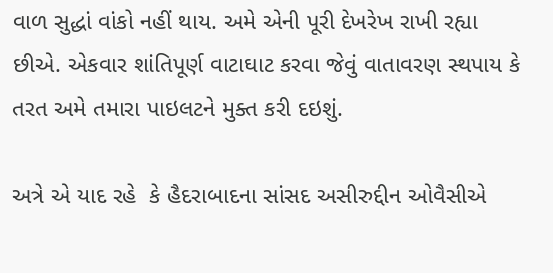વાળ સુદ્ધાં વાંકો નહીં થાય. અમે એની પૂરી દેખરેખ રાખી રહ્યા છીએ. એકવાર શાંતિપૂર્ણ વાટાઘાટ કરવા જેવું વાતાવરણ સ્થપાય કે તરત અમે તમારા પાઇલટને મુક્ત કરી દઇશું.

અત્રે એ યાદ રહે  કે હૈદરાબાદના સાંસદ અસીરુદ્દીન ઓવૈસીએ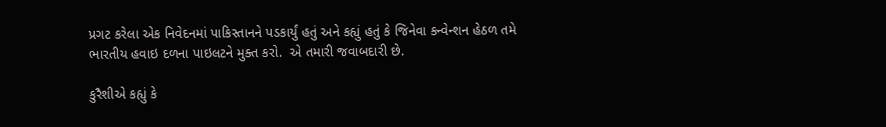પ્રગટ કરેલા એક નિવેદનમાં પાકિસ્તાનને પડકાર્યું હતું અને કહ્યું હતું કે જિનેવા કન્વેન્શન હેઠળ તમે ભારતીય હવાઇ દળના પાઇલટને મુક્ત કરો.  એ તમારી જવાબદારી છે.

કુરૈશીએ કહ્યું કે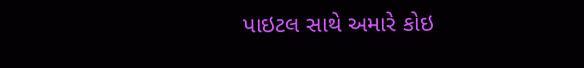પાઇટલ સાથે અમારે કોઇ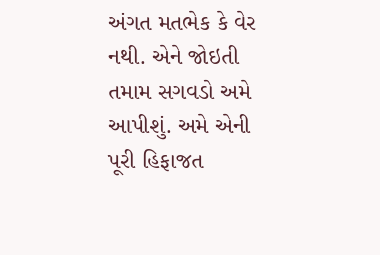અંગત મતભેક કે વેર નથી. એને જોઇતી તમામ સગવડો અમે આપીશું. અમે એની પૂરી હિફાજત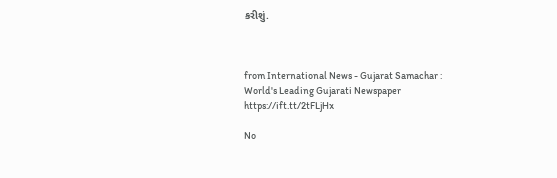કરીશું.



from International News - Gujarat Samachar : World's Leading Gujarati Newspaper https://ift.tt/2tFLjHx

No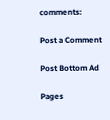comments:

Post a Comment

Post Bottom Ad

Pages